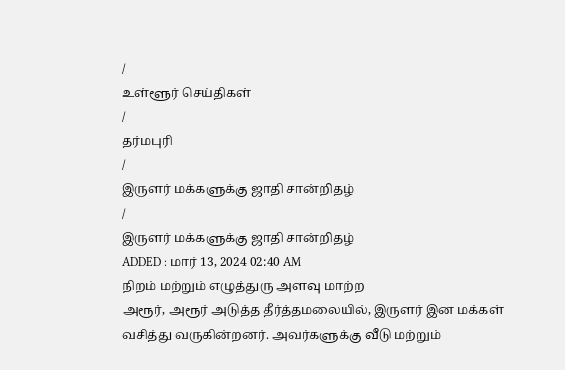/
உள்ளூர் செய்திகள்
/
தர்மபுரி
/
இருளர் மக்களுக்கு ஜாதி சான்றிதழ்
/
இருளர் மக்களுக்கு ஜாதி சான்றிதழ்
ADDED : மார் 13, 2024 02:40 AM
நிறம் மற்றும் எழுத்துரு அளவு மாற்ற
அரூர், அரூர் அடுத்த தீர்த்தமலையில், இருளர் இன மக்கள் வசித்து வருகின்றனர். அவர்களுக்கு வீடு மற்றும்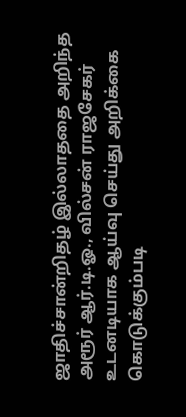ஜாதிச்சான்றிதழ் இல்லாததை அறிந்த அரூர் ஆர்.டி.ஓ., வில்சன் ராஜசேகர் உடனடியாக ஆய்வு செய்து அறிக்கை கொடுக்கும்படி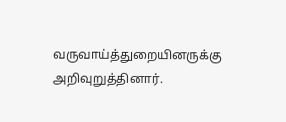வருவாய்த்துறையினருக்கு அறிவுறுத்தினார்.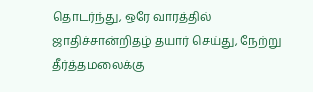தொடர்ந்து, ஒரே வாரத்தில் ஜாதிச்சான்றிதழ் தயார் செய்து, நேற்று தீர்த்தமலைக்கு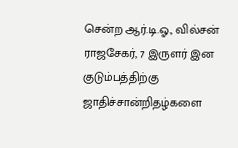சென்ற ஆர்.டி.ஓ., வில்சன் ராஜசேகர், 7 இருளர் இன குடும்பத்திற்கு ஜாதிச்சான்றிதழ்களை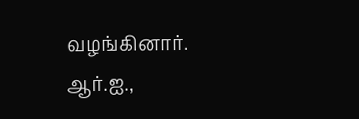வழங்கினார்.
ஆர்.ஐ.,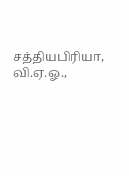சத்தியபிரியா, வி.ஏ.ஓ.,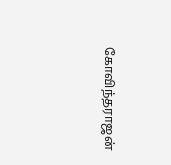கோவிந்தராஜன்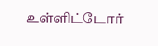உள்ளிட்டோர்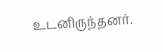உடனிருந்தனர்.